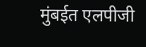मुंबईत एलपीजी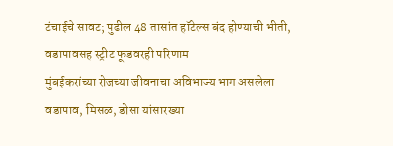टंचाईचे सावट; पुढील 48 तासांत हॉटेल्स बंद होण्याची भीती, वडापावसह स्ट्रीट फूडवरही परिणाम
मुंबईकरांच्या रोजच्या जीवनाचा अविभाज्य भाग असलेला वडापाव, मिसळ, डोसा यांसारख्या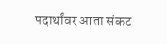पदार्थांवर आता संकट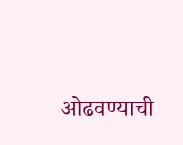ओढवण्याची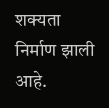शक्यता निर्माण झाली आहे.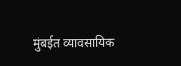मुंबईत व्यावसायिक